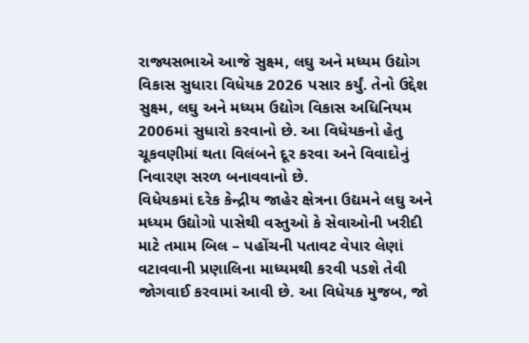રાજ્યસભાએ આજે સુક્ષ્મ, લઘુ અને મધ્યમ ઉદ્યોગ વિકાસ સુધારા વિધેયક 2026 પસાર કર્યું. તેનો ઉદ્દેશ સુક્ષ્મ, લઘુ અને મધ્યમ ઉદ્યોગ વિકાસ અધિનિયમ 2006માં સુધારો કરવાનો છે. આ વિધેયકનો હેતુ ચૂકવણીમાં થતા વિલંબને દૂર કરવા અને વિવાદોનું નિવારણ સરળ બનાવવાનો છે.
વિધેયકમાં દરેક કેન્દ્રીય જાહેર ક્ષેત્રના ઉદ્યમને લઘુ અને મધ્યમ ઉદ્યોગો પાસેથી વસ્તુઓ કે સેવાઓની ખરીદી માટે તમામ બિલ – પહોંચની પતાવટ વેપાર લેણાં વટાવવાની પ્રણાલિના માધ્યમથી કરવી પડશે તેવી જોગવાઈ કરવામાં આવી છે. આ વિધેયક મુજબ, જો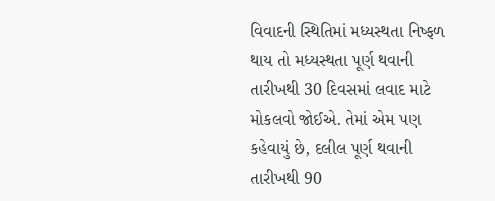વિવાદની સ્થિતિમાં મધ્યસ્થતા નિષ્ફળ થાય તો મધ્યસ્થતા પૂર્ણ થવાની તારીખથી 30 દિવસમાં લવાદ માટે મોકલવો જોઈએ. તેમાં એમ પણ કહેવાયું છે, દલીલ પૂર્ણ થવાની તારીખથી 90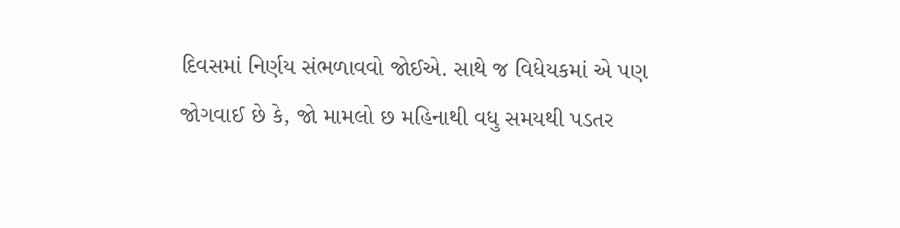દિવસમાં નિર્ણય સંભળાવવો જોઈએ. સાથે જ વિધેયકમાં એ પણ જોગવાઈ છે કે, જો મામલો છ મહિનાથી વધુ સમયથી પડતર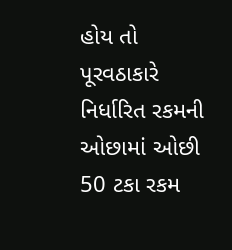હોય તો પૂરવઠાકારે નિર્ધારિત રકમની ઓછામાં ઓછી 50 ટકા રકમ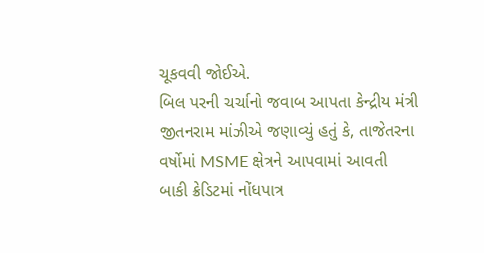ચૂકવવી જોઈએ.
બિલ પરની ચર્ચાનો જવાબ આપતા કેન્દ્રીય મંત્રી જીતનરામ માંઝીએ જણાવ્યું હતું કે, તાજેતરના વર્ષોમાં MSME ક્ષેત્રને આપવામાં આવતી બાકી ક્રેડિટમાં નોંધપાત્ર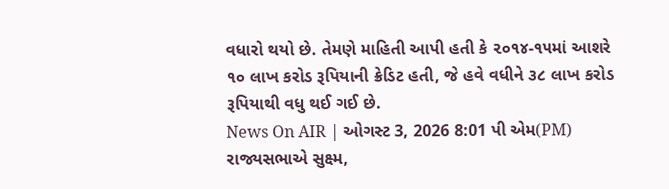વધારો થયો છે. તેમણે માહિતી આપી હતી કે ૨૦૧૪-૧૫માં આશરે ૧૦ લાખ કરોડ રૂપિયાની ક્રેડિટ હતી, જે હવે વધીને ૩૮ લાખ કરોડ રૂપિયાથી વધુ થઈ ગઈ છે.
News On AIR | ઓગસ્ટ 3, 2026 8:01 પી એમ(PM)
રાજ્યસભાએ સુક્ષ્મ,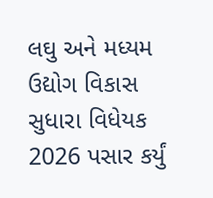લઘુ અને મધ્યમ ઉદ્યોગ વિકાસ સુધારા વિધેયક 2026 પસાર કર્યું